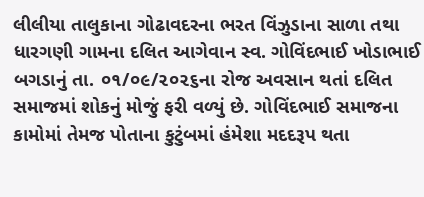લીલીયા તાલુકાના ગોઢાવદરના ભરત વિંઝુડાના સાળા તથા ધારગણી ગામના દલિત આગેવાન સ્વ. ગોવિંદભાઈ ખોડાભાઈ બગડાનું તા. ૦૧/૦૯/૨૦૨૬ના રોજ અવસાન થતાં દલિત સમાજમાં શોકનું મોજું ફરી વળ્યું છે. ગોવિંદભાઈ સમાજના કામોમાં તેમજ પોતાના કુટુંબમાં હંમેશા મદદરૂપ થતા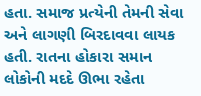હતા. સમાજ પ્રત્યેની તેમની સેવા અને લાગણી બિરદાવવા લાયક હતી. રાતના હોકારા સમાન લોકોની મદદે ઊભા રહેતા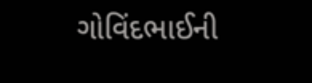ગોવિંદભાઈની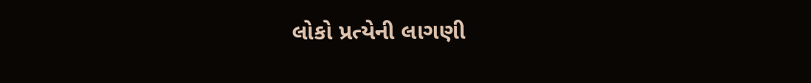લોકો પ્રત્યેની લાગણી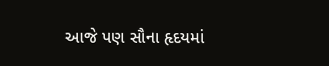આજે પણ સૌના હૃદયમાં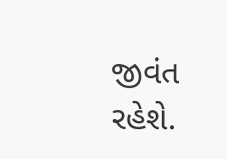જીવંત રહેશે.